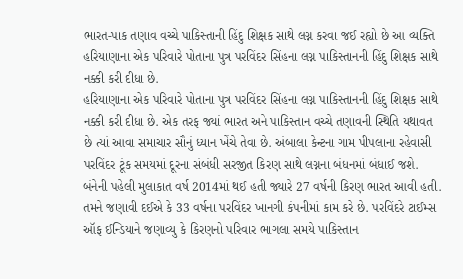ભારત-પાક તણાવ વચ્ચે પાકિસ્તાની હિંદુ શિક્ષક સાથે લગ્ન કરવા જઈ રહ્યો છે આ વ્યક્તિ
હરિયાણાના એક પરિવારે પોતાના પુત્ર પરવિંદર સિંહના લગ્ન પાકિસ્તાનની હિંદુ શિક્ષક સાથે નક્કી કરી દીધા છે.
હરિયાણાના એક પરિવારે પોતાના પુત્ર પરવિંદર સિંહના લગ્ન પાકિસ્તાનની હિંદુ શિક્ષક સાથે નક્કી કરી દીધા છે. એક તરફ જ્યાં ભારત અને પાકિસ્તાન વચ્ચે તણાવની સ્થિતિ યથાવત છે ત્યાં આવા સમાચાર સૌનું ધ્યાન ખેંચે તેવા છે. અંબાલા કેન્ટના ગામ પીપલાના રહેવાસી પરવિંદર ટૂંક સમયમાં દૂરના સંબંધી સરજીત કિરણ સાથે લગ્નના બંધનમાં બંધાઈ જશે. બંનેની પહેલી મુલાકાત વર્ષ 2014માં થઈ હતી જ્યારે 27 વર્ષની કિરણ ભારત આવી હતી. તમને જણાવી દઈએ કે 33 વર્ષના પરવિંદર ખાનગી કંપનીમાં કામ કરે છે. પરવિંદરે ટાઈમ્સ ઑફ ઈન્ડિયાને જણાવ્યુ કે કિરણનો પરિવાર ભાગલા સમયે પાકિસ્તાન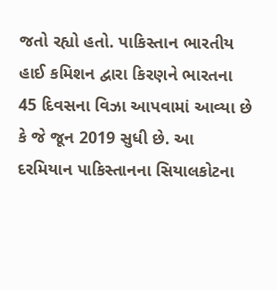જતો રહ્યો હતો. પાકિસ્તાન ભારતીય હાઈ કમિશન દ્વારા કિરણને ભારતના 45 દિવસના વિઝા આપવામાં આવ્યા છે કે જે જૂન 2019 સુધી છે. આ દરમિયાન પાકિસ્તાનના સિયાલકોટના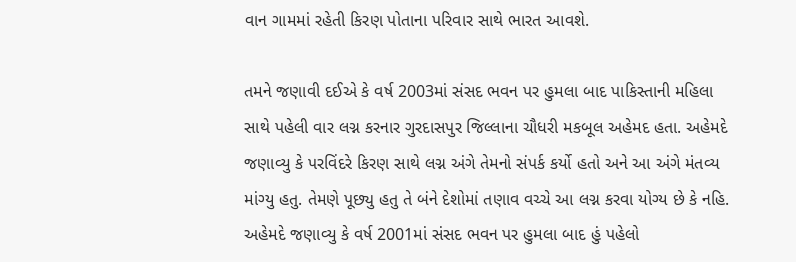વાન ગામમાં રહેતી કિરણ પોતાના પરિવાર સાથે ભારત આવશે.

તમને જણાવી દઈએ કે વર્ષ 2003માં સંસદ ભવન પર હુમલા બાદ પાકિસ્તાની મહિલા સાથે પહેલી વાર લગ્ન કરનાર ગુરદાસપુર જિલ્લાના ચૌધરી મકબૂલ અહેમદ હતા. અહેમદે જણાવ્યુ કે પરવિંદરે કિરણ સાથે લગ્ન અંગે તેમનો સંપર્ક કર્યો હતો અને આ અંગે મંતવ્ય માંગ્યુ હતુ. તેમણે પૂછ્યુ હતુ તે બંને દેશોમાં તણાવ વચ્ચે આ લગ્ન કરવા યોગ્ય છે કે નહિ.
અહેમદે જણાવ્યુ કે વર્ષ 2001માં સંસદ ભવન પર હુમલા બાદ હું પહેલો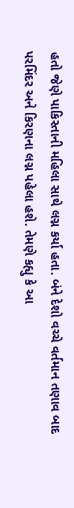હતો જેણે પાકિસ્તાની મહિલા સાથે લગ્ન કર્યા હતા. બંને દેશો વચ્ચે વર્તમાન તણાવ બાદ પરમિંદર અને કિરણના લગ્ન પહેલા હશે. તેમણે કહ્યુ કે આ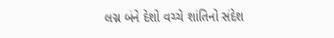લગ્ન બંને દેશો વચ્ચે શાંતિનો સંદેશ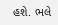હશે. ભલે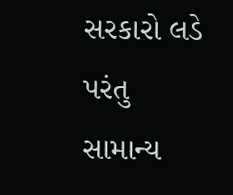સરકારો લડે પરંતુ સામાન્ય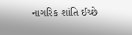નાગરિક શાંતિ ઈચ્છે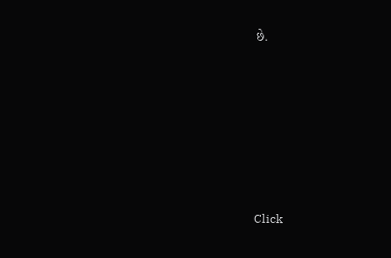છે.












Click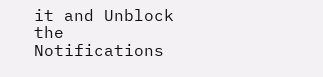it and Unblock the Notifications